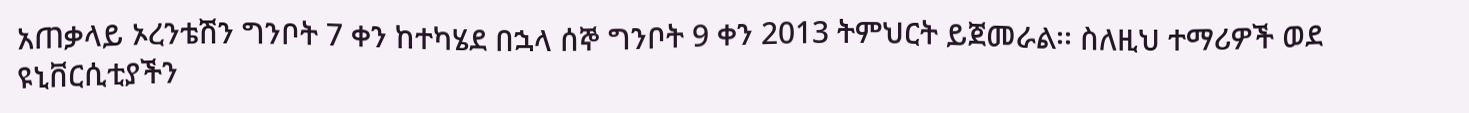አጠቃላይ ኦረንቴሽን ግንቦት 7 ቀን ከተካሄደ በኋላ ሰኞ ግንቦት 9 ቀን 2013 ትምህርት ይጀመራል፡፡ ስለዚህ ተማሪዎች ወደ ዩኒቨርሲቲያችን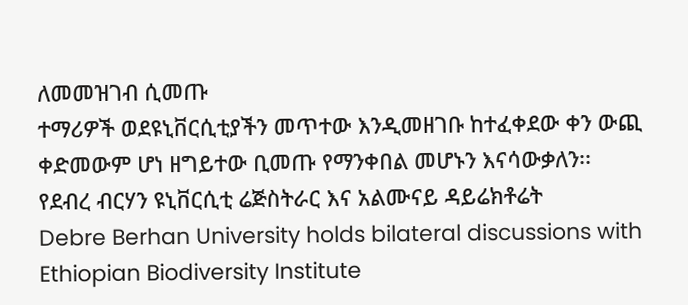ለመመዝገብ ሲመጡ
ተማሪዎች ወደዩኒቨርሲቲያችን መጥተው እንዲመዘገቡ ከተፈቀደው ቀን ውጪ ቀድመውም ሆነ ዘግይተው ቢመጡ የማንቀበል መሆኑን እናሳውቃለን፡፡
የደብረ ብርሃን ዩኒቨርሲቲ ሬጅስትራር እና አልሙናይ ዳይሬክቶሬት
Debre Berhan University holds bilateral discussions with Ethiopian Biodiversity Institute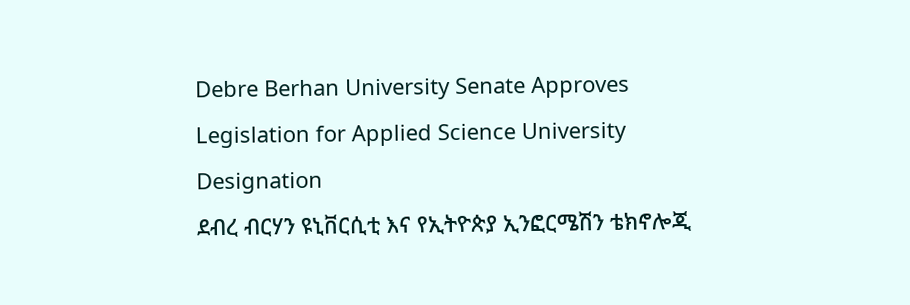Debre Berhan University Senate Approves Legislation for Applied Science University Designation
ደብረ ብርሃን ዩኒቨርሲቲ እና የኢትዮጵያ ኢንፎርሜሽን ቴክኖሎጂ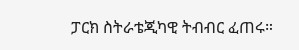ፓርክ ስትራቴጂካዊ ትብብር ፈጠሩ።